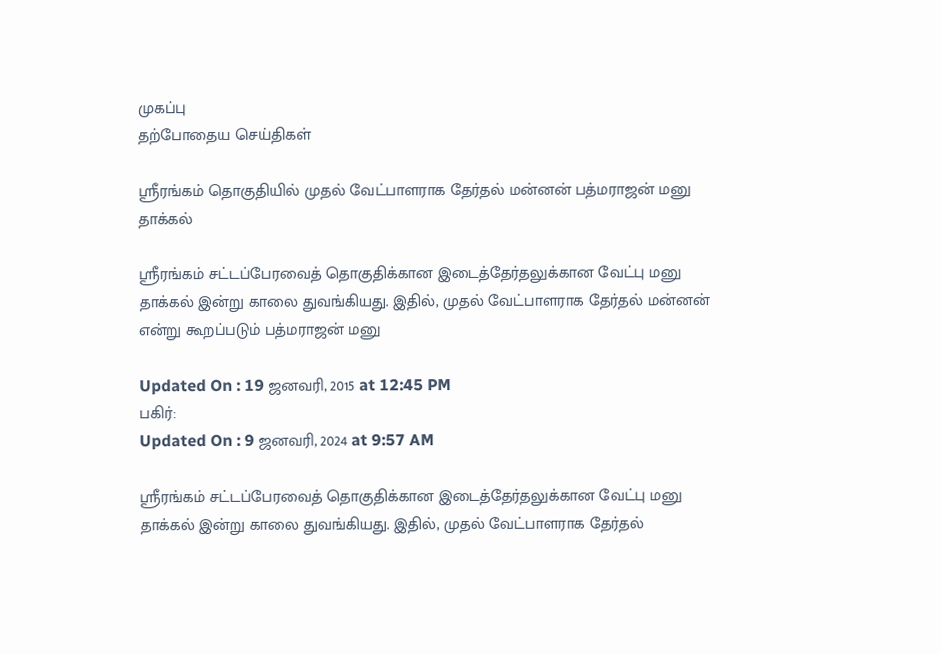முகப்பு
தற்போதைய செய்திகள்

ஸ்ரீரங்கம் தொகுதியில் முதல் வேட்பாளராக தேர்தல் மன்னன் பத்மராஜன் மனு தாக்கல்

ஸ்ரீரங்கம் சட்டப்பேரவைத் தொகுதிக்கான இடைத்தேர்தலுக்கான வேட்பு மனு தாக்கல் இன்று காலை துவங்கியது. இதில், முதல் வேட்பாளராக தேர்தல் மன்னன் என்று கூறப்படும் பத்மராஜன் மனு

Updated On : 19 ஜனவரி, 2015 at 12:45 PM
பகிர்:
Updated On : 9 ஜனவரி, 2024 at 9:57 AM

ஸ்ரீரங்கம் சட்டப்பேரவைத் தொகுதிக்கான இடைத்தேர்தலுக்கான வேட்பு மனு தாக்கல் இன்று காலை துவங்கியது. இதில், முதல் வேட்பாளராக தேர்தல்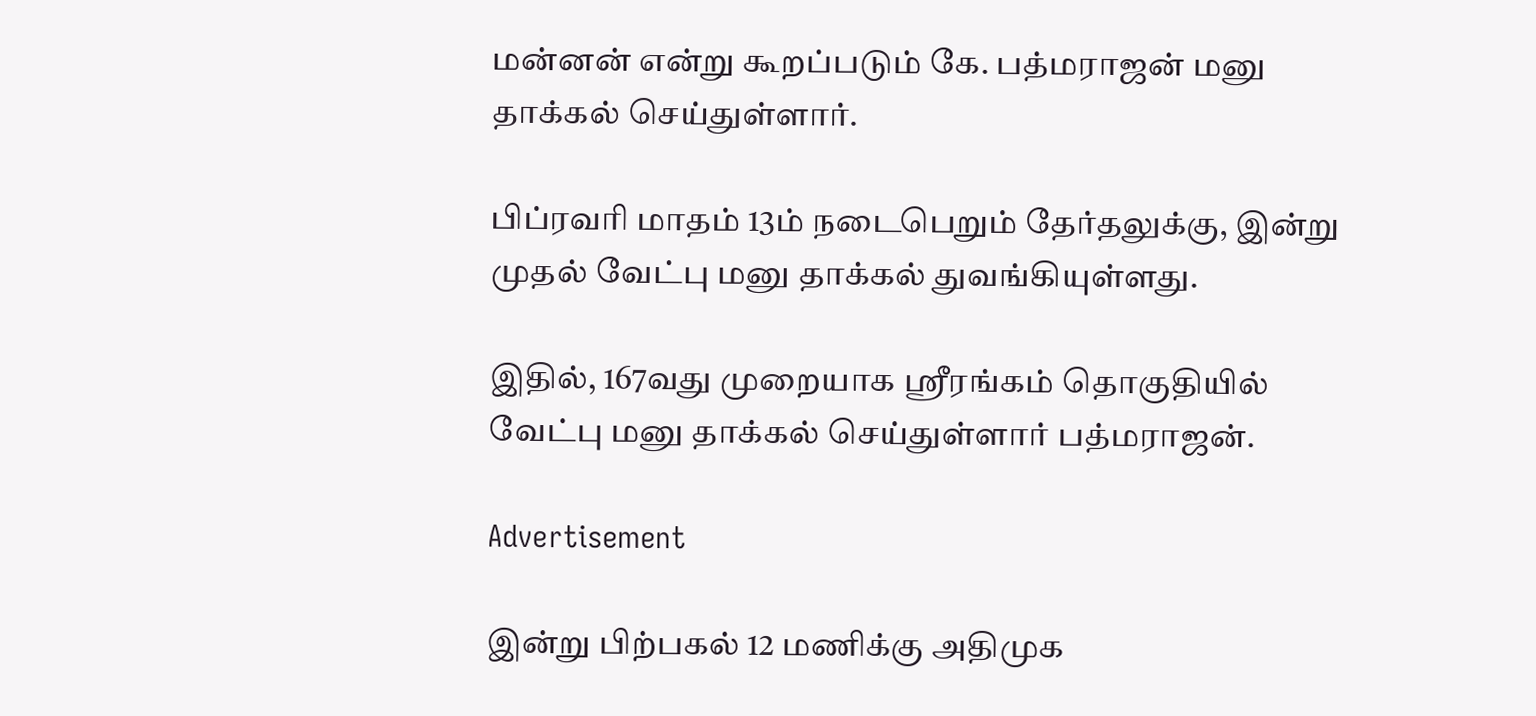மன்னன் என்று கூறப்படும் கே. பத்மராஜன் மனு தாக்கல் செய்துள்ளார்.

பிப்ரவரி மாதம் 13ம் நடைபெறும் தேர்தலுக்கு, இன்று முதல் வேட்பு மனு தாக்கல் துவங்கியுள்ளது.

இதில், 167வது முறையாக ஸ்ரீரங்கம் தொகுதியில் வேட்பு மனு தாக்கல் செய்துள்ளார் பத்மராஜன்.

Advertisement

இன்று பிற்பகல் 12 மணிக்கு அதிமுக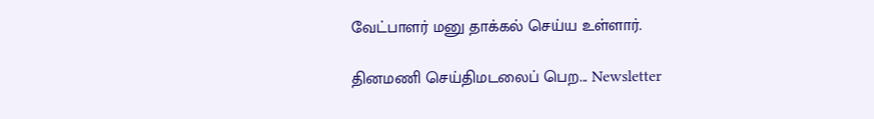வேட்பாளர் மனு தாக்கல் செய்ய உள்ளார்.

தினமணி செய்திமடலைப் பெற... Newsletter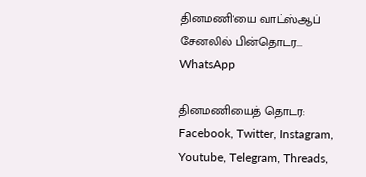தினமணி'யை வாட்ஸ்ஆப் சேனலில் பின்தொடர... WhatsApp

தினமணியைத் தொடர: Facebook, Twitter, Instagram, Youtube, Telegram, Threads,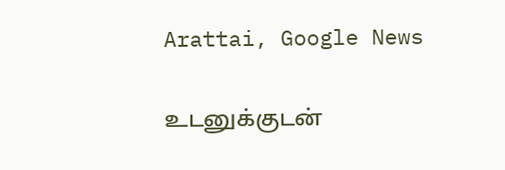Arattai, Google News

உடனுக்குடன்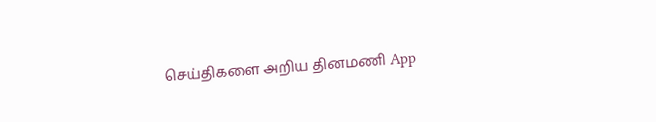செய்திகளை அறிய தினமணி App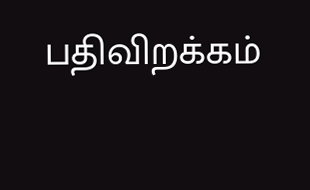பதிவிறக்கம்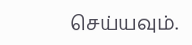செய்யவும்.